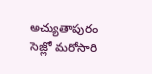అచ్యుతాపురం సెజ్లో మరోసారి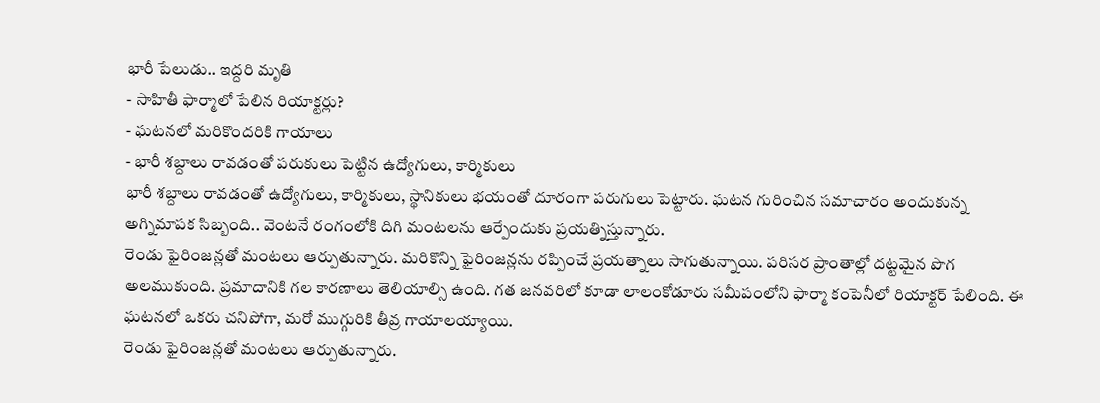భారీ పేలుడు.. ఇద్దరి మృతి
- సాహితీ ఫార్మాలో పేలిన రియాక్టర్లు?
- ఘటనలో మరికొందరికి గాయాలు
- భారీ శబ్దాలు రావడంతో పరుకులు పెట్టిన ఉద్యోగులు, కార్మికులు
భారీ శబ్దాలు రావడంతో ఉద్యోగులు, కార్మికులు, స్థానికులు భయంతో దూరంగా పరుగులు పెట్టారు. ఘటన గురించిన సమాచారం అందుకున్న అగ్నిమాపక సిబ్బంది.. వెంటనే రంగంలోకి దిగి మంటలను ఆర్పేందుకు ప్రయత్నిస్తున్నారు.
రెండు ఫైరింజన్లతో మంటలు ఆర్పుతున్నారు. మరికొన్ని ఫైరింజన్లను రప్పించే ప్రయత్నాలు సాగుతున్నాయి. పరిసర ప్రాంతాల్లో దట్టమైన పొగ అలముకుంది. ప్రమాదానికి గల కారణాలు తెలియాల్సి ఉంది. గత జనవరిలో కూడా లాలంకోడూరు సమీపంలోని ఫార్మా కంపెనీలో రియాక్టర్ పేలింది. ఈ ఘటనలో ఒకరు చనిపోగా, మరో ముగ్గురికి తీవ్ర గాయాలయ్యాయి.
రెండు ఫైరింజన్లతో మంటలు ఆర్పుతున్నారు.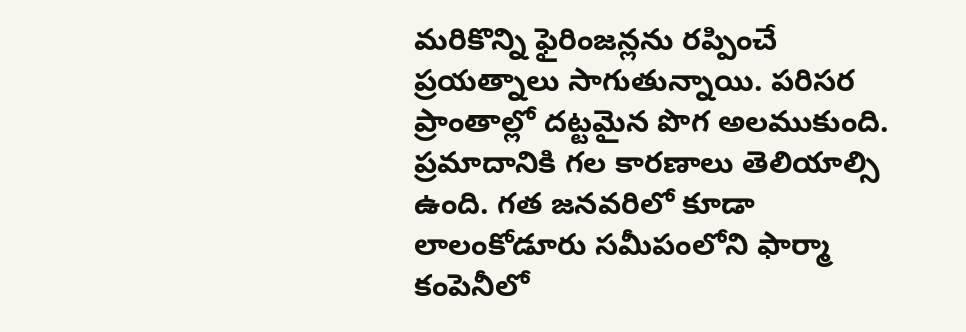మరికొన్ని ఫైరింజన్లను రప్పించే ప్రయత్నాలు సాగుతున్నాయి. పరిసర ప్రాంతాల్లో దట్టమైన పొగ అలముకుంది. ప్రమాదానికి గల కారణాలు తెలియాల్సి ఉంది. గత జనవరిలో కూడా లాలంకోడూరు సమీపంలోని ఫార్మా కంపెనీలో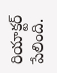రియాక్టర్ పేలింది.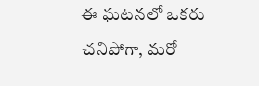ఈ ఘటనలో ఒకరు చనిపోగా, మరో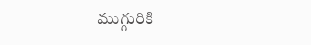ముగ్గురికి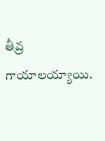తీవ్ర గాయాలయ్యాయి.